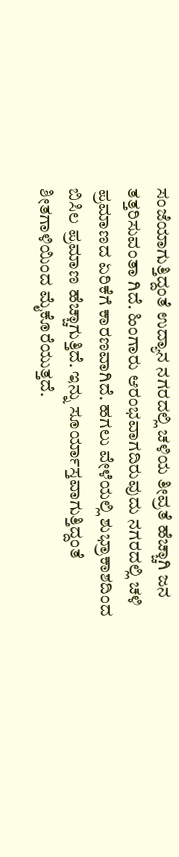ಸಂಜೆಯಾಗುತ್ತಿದ್ದಂತೆ ಉದ್ಯಾನ ನಗರದಲ್ಲಿ ಚಳಿಯ ತೀವ್ರತೆ ಹೆಚ್ಚಾಗಿ ಜನ ತತ್ತರಿಸುವಂತಾ ಗಿದೆ. ಹಿಂಗಾರು ಆರಂಭವಾಗದಿರುವುದು ನಗರದಲ್ಲಿ ಚಳಿ ಪ್ರಮಾಣದ ಏರಿಕೆಗೆ ಕಾರಣವಾಗಿದೆ. ಹಗಲು ವೇಳೆಯಲ್ಲಿ ಶುಭ್ರಾಕಾಶದಿಂದ ಬಿಸಿಲ ಪ್ರಮಾಣ ಹೆಚ್ಚಾಗುತ್ತಿದೆ. ಇನ್ನು ಸೂರ್ಯಾಸ್ತವಾಗುತ್ತಿದ್ದಂತೆ ಶೀತಗಾಳಿಯಿಂದ ಮೈಕೊರೆಯುತ್ತದೆ.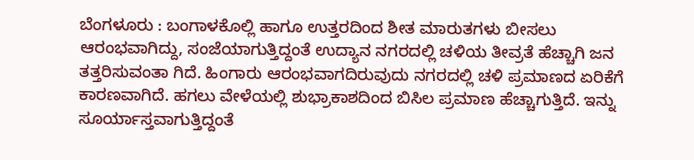ಬೆಂಗಳೂರು : ಬಂಗಾಳಕೊಲ್ಲಿ ಹಾಗೂ ಉತ್ತರದಿಂದ ಶೀತ ಮಾರುತಗಳು ಬೀಸಲು ಆರಂಭವಾಗಿದ್ದು, ಸಂಜೆಯಾಗುತ್ತಿದ್ದಂತೆ ಉದ್ಯಾನ ನಗರದಲ್ಲಿ ಚಳಿಯ ತೀವ್ರತೆ ಹೆಚ್ಚಾಗಿ ಜನ ತತ್ತರಿಸುವಂತಾ ಗಿದೆ. ಹಿಂಗಾರು ಆರಂಭವಾಗದಿರುವುದು ನಗರದಲ್ಲಿ ಚಳಿ ಪ್ರಮಾಣದ ಏರಿಕೆಗೆ ಕಾರಣವಾಗಿದೆ. ಹಗಲು ವೇಳೆಯಲ್ಲಿ ಶುಭ್ರಾಕಾಶದಿಂದ ಬಿಸಿಲ ಪ್ರಮಾಣ ಹೆಚ್ಚಾಗುತ್ತಿದೆ. ಇನ್ನು ಸೂರ್ಯಾಸ್ತವಾಗುತ್ತಿದ್ದಂತೆ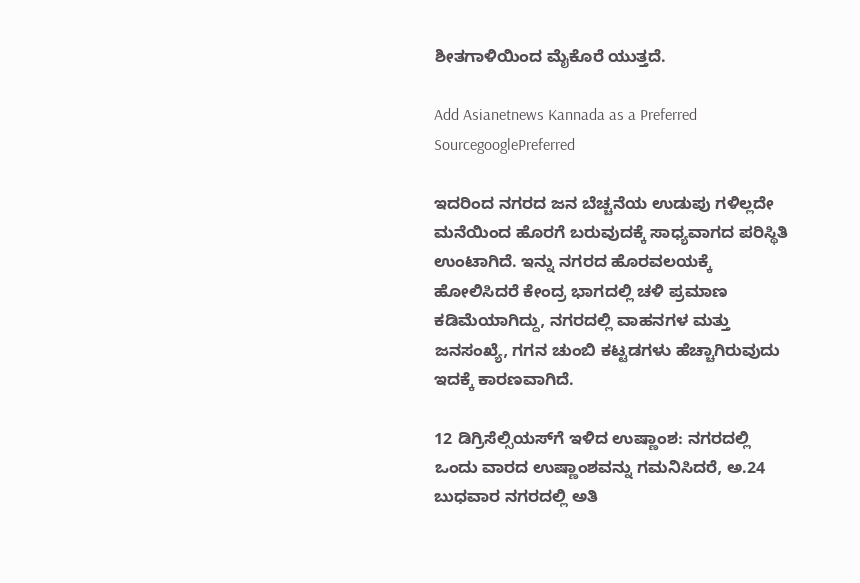ಶೀತಗಾಳಿಯಿಂದ ಮೈಕೊರೆ ಯುತ್ತದೆ.

Add Asianetnews Kannada as a Preferred SourcegooglePreferred

ಇದರಿಂದ ನಗರದ ಜನ ಬೆಚ್ಚನೆಯ ಉಡುಪು ಗಳಿಲ್ಲದೇ ಮನೆಯಿಂದ ಹೊರಗೆ ಬರುವುದಕ್ಕೆ ಸಾಧ್ಯವಾಗದ ಪರಿಸ್ಥಿತಿ ಉಂಟಾಗಿದೆ. ಇನ್ನು ನಗರದ ಹೊರವಲಯಕ್ಕೆ ಹೋಲಿಸಿದರೆ ಕೇಂದ್ರ ಭಾಗದಲ್ಲಿ ಚಳಿ ಪ್ರಮಾಣ ಕಡಿಮೆಯಾಗಿದ್ದು, ನಗರದಲ್ಲಿ ವಾಹನಗಳ ಮತ್ತು ಜನಸಂಖ್ಯೆ, ಗಗನ ಚುಂಬಿ ಕಟ್ಟಡಗಳು ಹೆಚ್ಚಾಗಿರುವುದು ಇದಕ್ಕೆ ಕಾರಣವಾಗಿದೆ.

12 ಡಿಗ್ರಿಸೆಲ್ಸಿಯಸ್‌ಗೆ ಇಳಿದ ಉಷ್ಣಾಂಶ: ನಗರದಲ್ಲಿ ಒಂದು ವಾರದ ಉಷ್ಣಾಂಶವನ್ನು ಗಮನಿಸಿದರೆ, ಅ.24 ಬುಧವಾರ ನಗರದಲ್ಲಿ ಅತಿ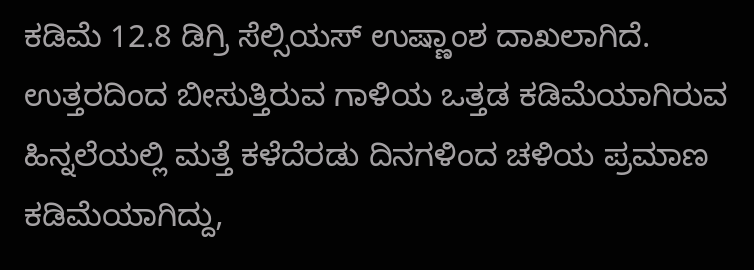ಕಡಿಮೆ 12.8 ಡಿಗ್ರಿ ಸೆಲ್ಸಿಯಸ್ ಉಷ್ಣಾಂಶ ದಾಖಲಾಗಿದೆ. ಉತ್ತರದಿಂದ ಬೀಸುತ್ತಿರುವ ಗಾಳಿಯ ಒತ್ತಡ ಕಡಿಮೆಯಾಗಿರುವ ಹಿನ್ನಲೆಯಲ್ಲಿ ಮತ್ತೆ ಕಳೆದೆರಡು ದಿನಗಳಿಂದ ಚಳಿಯ ಪ್ರಮಾಣ ಕಡಿಮೆಯಾಗಿದ್ದು,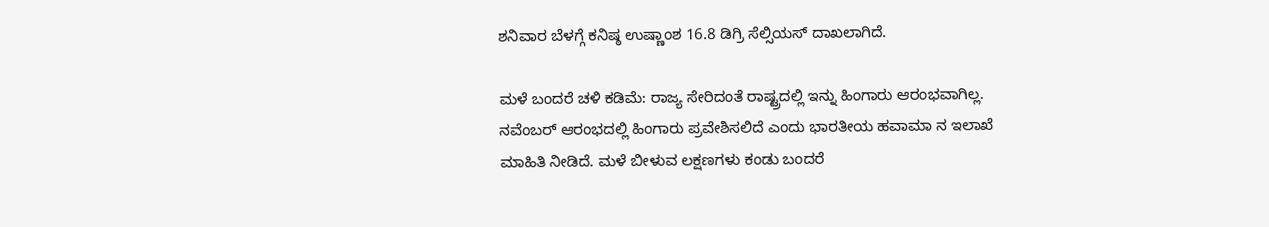ಶನಿವಾರ ಬೆಳಗ್ಗೆ ಕನಿಷ್ಠ ಉಷ್ಣಾಂಶ 16.8 ಡಿಗ್ರಿ ಸೆಲ್ಸಿಯಸ್ ದಾಖಲಾಗಿದೆ.

ಮಳೆ ಬಂದರೆ ಚಳಿ ಕಡಿಮೆ: ರಾಜ್ಯ ಸೇರಿದಂತೆ ರಾಷ್ಟ್ರದಲ್ಲಿ ಇನ್ನು ಹಿಂಗಾರು ಆರಂಭವಾಗಿಲ್ಲ. ನವೆಂಬರ್ ಆರಂಭದಲ್ಲಿ ಹಿಂಗಾರು ಪ್ರವೇಶಿಸಲಿದೆ ಎಂದು ಭಾರತೀಯ ಹವಾಮಾ ನ ಇಲಾಖೆ ಮಾಹಿತಿ ನೀಡಿದೆ. ಮಳೆ ಬೀಳುವ ಲಕ್ಷಣಗಳು ಕಂಡು ಬಂದರೆ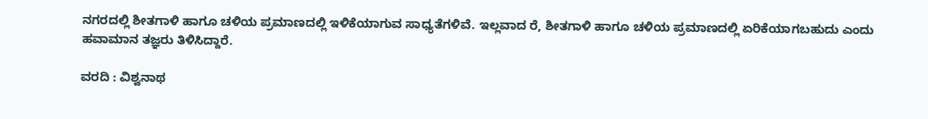ನಗರದಲ್ಲಿ ಶೀತಗಾಳಿ ಹಾಗೂ ಚಳಿಯ ಪ್ರಮಾಣದಲ್ಲಿ ಇಳಿಕೆಯಾಗುವ ಸಾಧ್ಯತೆಗಳಿವೆ. ಇಲ್ಲವಾದ ರೆ, ಶೀತಗಾಳಿ ಹಾಗೂ ಚಳಿಯ ಪ್ರಮಾಣದಲ್ಲಿ ಏರಿಕೆಯಾಗಬಹುದು ಎಂದು ಹವಾಮಾನ ತಜ್ಞರು ತಿಳಿಸಿದ್ದಾರೆ.

ವರದಿ : ವಿಶ್ವನಾಥ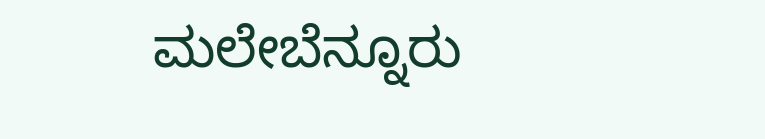ಮಲೇಬೆನ್ನೂರು